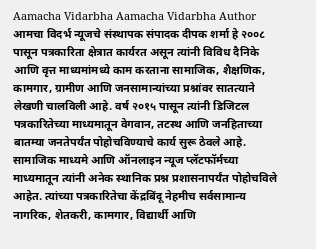Aamacha Vidarbha Aamacha Vidarbha Author आमचा विदर्भ न्यूजचे संस्थापक संपादक दीपक शर्मा हे २००८ पासून पत्रकारिता क्षेत्रात कार्यरत असून त्यांनी विविध दैनिके आणि वृत्त माध्यमांमध्ये काम करताना सामाजिक, शैक्षणिक, कामगार, ग्रामीण आणि जनसामान्यांच्या प्रश्नांवर सातत्याने लेखणी चालविली आहे. वर्ष २०१५ पासून त्यांनी डिजिटल पत्रकारितेच्या माध्यमातून वेगवान, तटस्थ आणि जनहिताच्या बातम्या जनतेपर्यंत पोहोचविण्याचे कार्य सुरू ठेवले आहे. सामाजिक माध्यमे आणि ऑनलाइन न्यूज प्लॅटफॉर्मच्या माध्यमातून त्यांनी अनेक स्थानिक प्रश्न प्रशासनापर्यंत पोहोचविले आहेत. त्यांच्या पत्रकारितेचा केंद्रबिंदू नेहमीच सर्वसामान्य नागरिक, शेतकरी, कामगार, विद्यार्थी आणि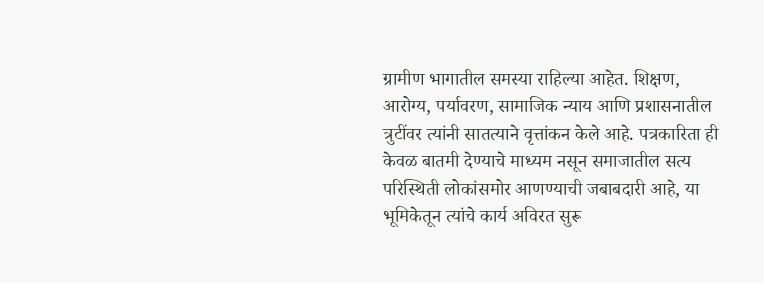ग्रामीण भागातील समस्या राहिल्या आहेत. शिक्षण, आरोग्य, पर्यावरण, सामाजिक न्याय आणि प्रशासनातील त्रुटींवर त्यांनी सातत्याने वृत्तांकन केले आहे. पत्रकारिता ही केवळ बातमी देण्याचे माध्यम नसून समाजातील सत्य परिस्थिती लोकांसमोर आणण्याची जबाबदारी आहे, या भूमिकेतून त्यांचे कार्य अविरत सुरू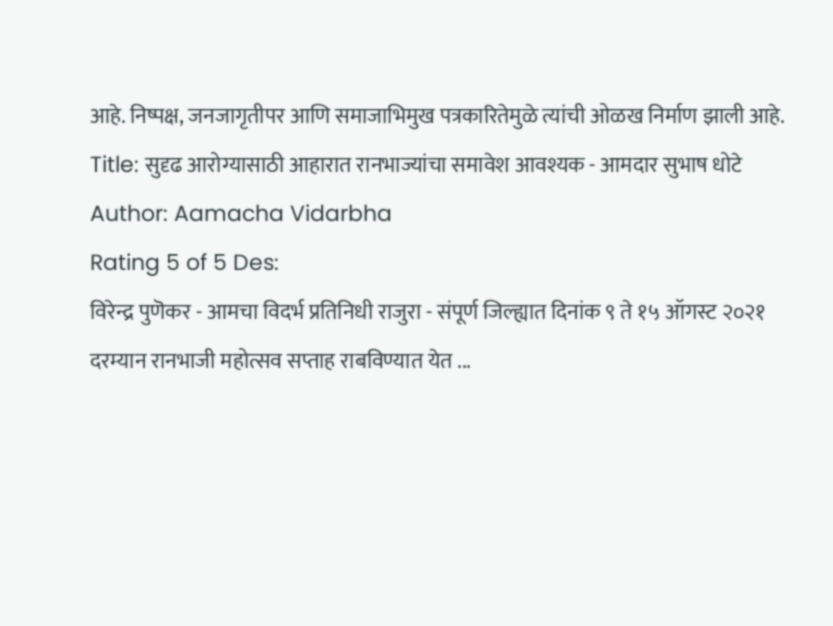आहे. निष्पक्ष, जनजागृतीपर आणि समाजाभिमुख पत्रकारितेमुळे त्यांची ओळख निर्माण झाली आहे.
Title: सुदृढ आरोग्यासाठी आहारात रानभाज्यांचा समावेश आवश्यक - आमदार सुभाष धोटे
Author: Aamacha Vidarbha
Rating 5 of 5 Des:
विरेन्द्र पुणॆकर - आमचा विदर्भ प्रतिनिधी राजुरा - संपूर्ण जिल्ह्यात दिनांक ९ ते १५ ऑगस्ट २०२१ दरम्यान रानभाजी महोत्सव सप्ताह राबविण्यात येत ...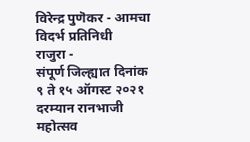विरेन्द्र पुणॆकर - आमचा विदर्भ प्रतिनिधी
राजुरा -
संपूर्ण जिल्ह्यात दिनांक ९ ते १५ ऑगस्ट २०२१ दरम्यान रानभाजी महोत्सव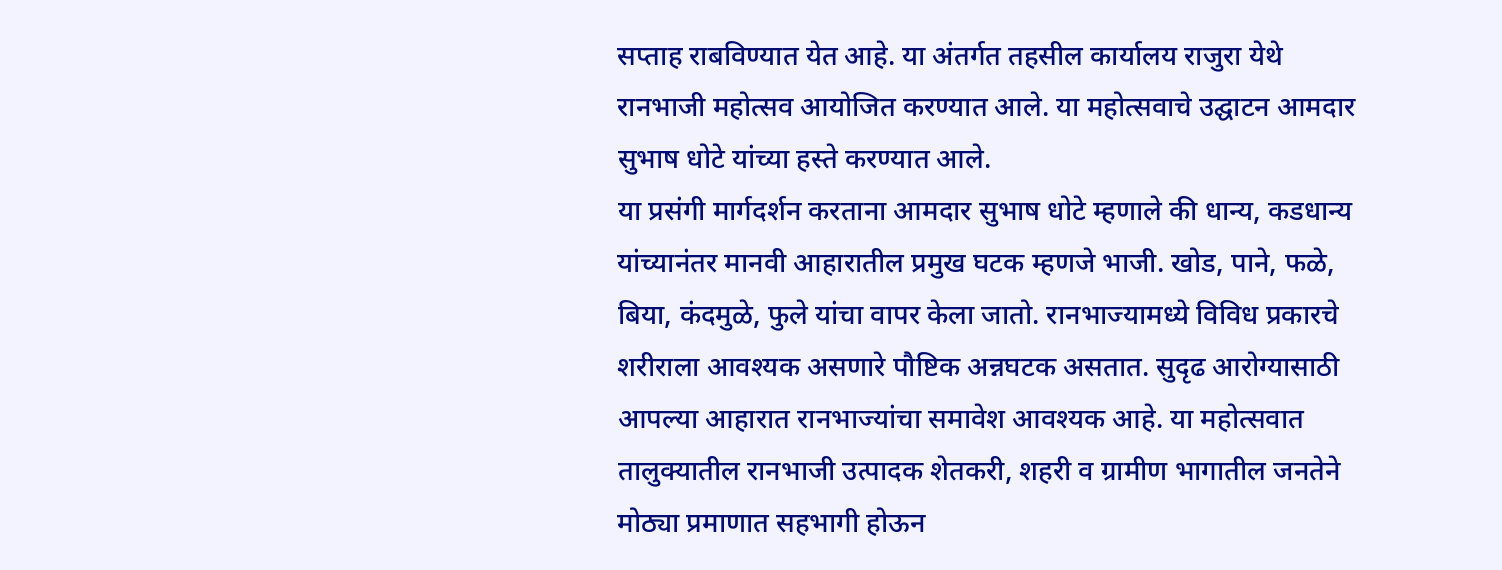सप्ताह राबविण्यात येत आहे. या अंतर्गत तहसील कार्यालय राजुरा येथे रानभाजी महोत्सव आयोजित करण्यात आले. या महोत्सवाचे उद्घाटन आमदार सुभाष धोटे यांच्या हस्ते करण्यात आले.
या प्रसंगी मार्गदर्शन करताना आमदार सुभाष धोटे म्हणाले की धान्य, कडधान्य यांच्यानंतर मानवी आहारातील प्रमुख घटक म्हणजे भाजी. खोड, पाने, फळे, बिया, कंदमुळे, फुले यांचा वापर केला जातो. रानभाज्यामध्ये विविध प्रकारचे शरीराला आवश्यक असणारे पौष्टिक अन्नघटक असतात. सुदृढ आरोग्यासाठी आपल्या आहारात रानभाज्यांचा समावेश आवश्यक आहे. या महोत्सवात तालुक्यातील रानभाजी उत्पादक शेतकरी, शहरी व ग्रामीण भागातील जनतेने मोठ्या प्रमाणात सहभागी होऊन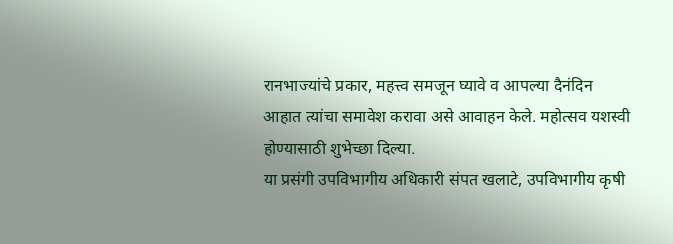रानभाज्यांचे प्रकार, महत्त्व समजून घ्यावे व आपल्या दैनंदिन आहात त्यांचा समावेश करावा असे आवाहन केले. महोत्सव यशस्वी होण्यासाठी शुभेच्छा दिल्या.
या प्रसंगी उपविभागीय अधिकारी संपत खलाटे, उपविभागीय कृषी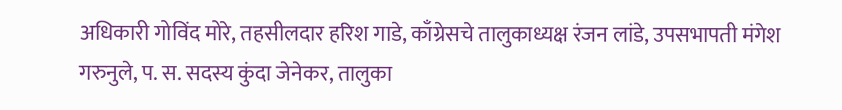अधिकारी गोविंद मोरे, तहसीलदार हरिश गाडे, काँग्रेसचे तालुकाध्यक्ष रंजन लांडे, उपसभापती मंगेश गरुनुले, प. स. सदस्य कुंदा जेनेकर, तालुका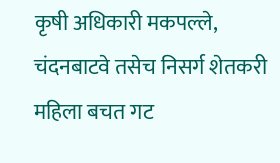कृषी अधिकारी मकपल्ले, चंदनबाटवे तसेच निसर्ग शेतकरी महिला बचत गट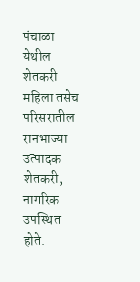पंचाळा येथील शेतकरी महिला तसेच परिसरातील रानभाज्या उत्पादक शेतकरी, नागरिक उपस्थित होते.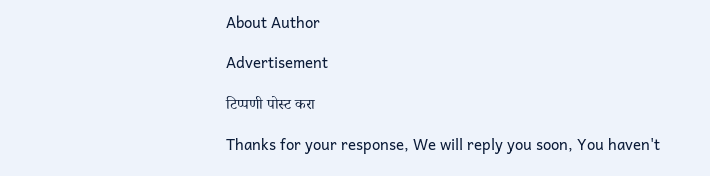About Author

Advertisement

टिप्पणी पोस्ट करा

Thanks for your response, We will reply you soon, You haven't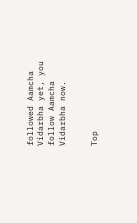followed Aamcha Vidarbha yet, you follow Aamcha Vidarbha now.


Top